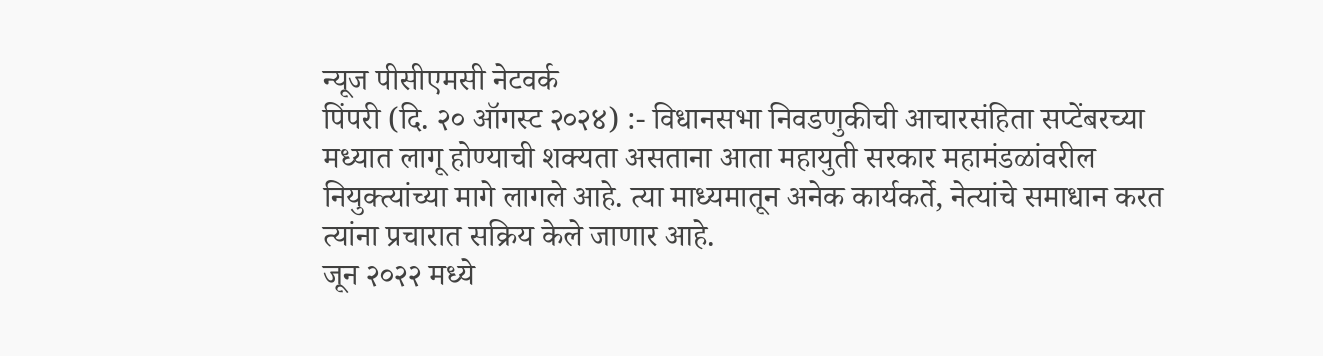न्यूज पीसीएमसी नेटवर्क
पिंपरी (दि. २० ऑगस्ट २०२४) :- विधानसभा निवडणुकीची आचारसंहिता सप्टेंबरच्या मध्यात लागू होण्याची शक्यता असताना आता महायुती सरकार महामंडळांवरील नियुक्त्यांच्या मागे लागले आहे. त्या माध्यमातून अनेक कार्यकर्ते, नेत्यांचे समाधान करत त्यांना प्रचारात सक्रिय केले जाणार आहे.
जून २०२२ मध्ये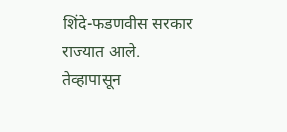शिंदे-फडणवीस सरकार राज्यात आले. तेव्हापासून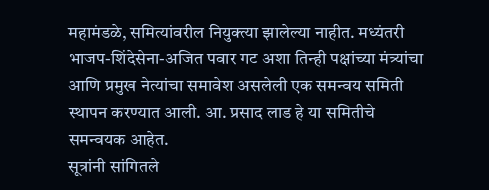महामंडळे, समित्यांवरील नियुक्त्या झालेल्या नाहीत. मध्यंतरी भाजप-शिंदेसेना-अजित पवार गट अशा तिन्ही पक्षांच्या मंत्र्यांचा आणि प्रमुख नेत्यांचा समावेश असलेली एक समन्वय समिती स्थापन करण्यात आली. आ. प्रसाद लाड हे या समितीचे समन्वयक आहेत.
सूत्रांनी सांगितले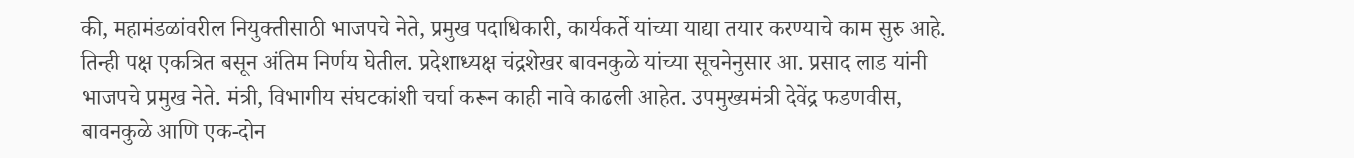की, महामंडळांवरील नियुक्तीसाठी भाजपचे नेते, प्रमुख पदाधिकारी, कार्यकर्ते यांच्या याद्या तयार करण्याचे काम सुरु आहे. तिन्ही पक्ष एकत्रित बसून अंतिम निर्णय घेतील. प्रदेशाध्यक्ष चंद्रशेखर बावनकुळे यांच्या सूचनेनुसार आ. प्रसाद लाड यांनी भाजपचे प्रमुख नेते. मंत्री, विभागीय संघटकांशी चर्चा करून काही नावे काढली आहेत. उपमुख्यमंत्री देवेंद्र फडणवीस, बावनकुळे आणि एक-दोन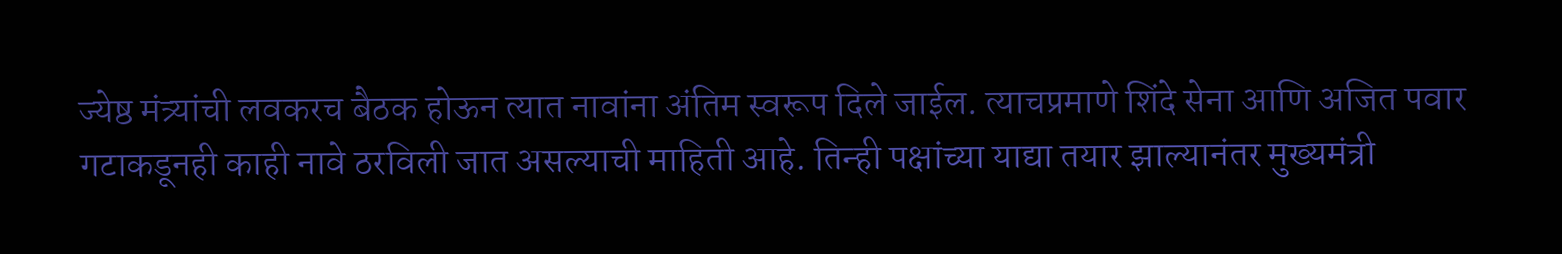ज्येष्ठ मंत्र्यांची लवकरच बैठक होऊन त्यात नावांना अंतिम स्वरूप दिले जाईल. त्याचप्रमाणे शिंदे सेना आणि अजित पवार गटाकडूनही काही नावे ठरविली जात असल्याची माहिती आहे. तिन्ही पक्षांच्या याद्या तयार झाल्यानंतर मुख्यमंत्री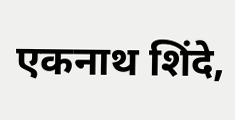एकनाथ शिंदे,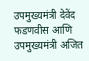उपमुख्यमंत्री देवेंद फडणवीस आणि उपमुख्यमंत्री अजित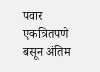पवार एकत्रितपणे बसून अंतिम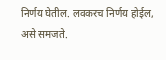निर्णय घेतील. लवकरच निर्णय होईल, असे समजते.